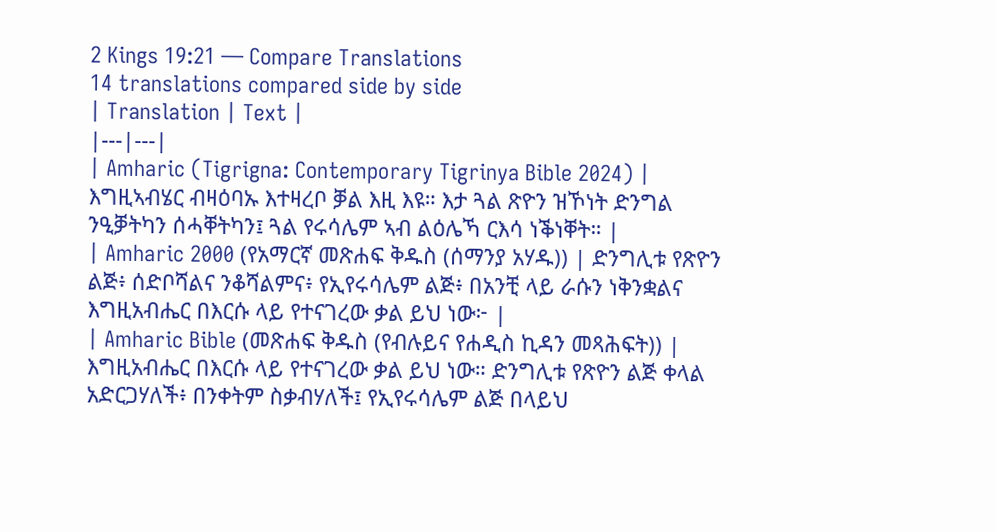2 Kings 19:21 — Compare Translations
14 translations compared side by side
| Translation | Text |
|---|---|
| Amharic (Tigrigna: Contemporary Tigrinya Bible 2024) | እግዚኣብሄር ብዛዕባኡ እተዛረቦ ቓል እዚ እዩ። እታ ጓል ጽዮን ዝኾነት ድንግል ንዒቓትካን ሰሓቐትካን፤ ጓል የሩሳሌም ኣብ ልዕሌኻ ርእሳ ነቕነቐት። |
| Amharic 2000 (የአማርኛ መጽሐፍ ቅዱስ (ሰማንያ አሃዱ)) | ድንግሊቱ የጽዮን ልጅ፥ ሰድቦሻልና ንቆሻልምና፥ የኢየሩሳሌም ልጅ፥ በአንቺ ላይ ራሱን ነቅንቋልና እግዚአብሔር በእርሱ ላይ የተናገረው ቃል ይህ ነው፦ |
| Amharic Bible (መጽሐፍ ቅዱስ (የብሉይና የሐዲስ ኪዳን መጻሕፍት)) | እግዚአብሔር በእርሱ ላይ የተናገረው ቃል ይህ ነው። ድንግሊቱ የጽዮን ልጅ ቀላል አድርጋሃለች፥ በንቀትም ስቃብሃለች፤ የኢየሩሳሌም ልጅ በላይህ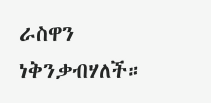ራስዋን ነቅንቃብሃለች።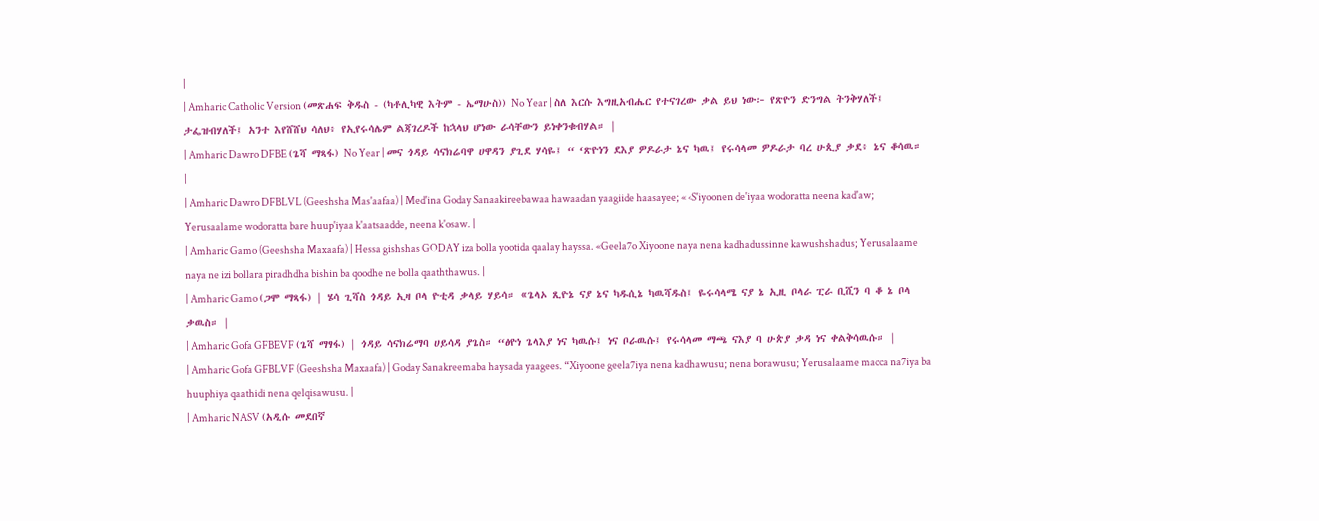|
| Amharic Catholic Version (መጽሐፍ ቅዱስ - (ካቶሊካዊ እትም - ኤማሁስ)) No Year | ስለ እርሱ እግዚአብሔር የተናገረው ቃል ይህ ነው፦ የጽዮን ድንግል ትንቅሃለች፤ ታፌዝብሃለች፤ አንተ እየሸሸህ ሳለህ፥ የኢየሩሳሌም ልጃገረዶች ከኋላህ ሆነው ራሳቸውን ይነቀንቁብሃል። |
| Amharic Dawro DFBE (ጌሻ ማጻፋ) No Year | መና ጎዳይ ሳናክሬባዋ ሀዋዳን ያጊደ ሃሳዬ፤ “ ‘ጽዮነን ደእያ ዎዶራታ ኔና ካዉ፤ የሩሳላመ ዎዶራታ ባረ ሁጲያ ቃደ፥ ኔና ቆሳዉ። |
| Amharic Dawro DFBLVL (Geeshsha Mas'aafaa) | Med'ina Goday Sanaakireebawaa hawaadan yaagiide haasayee; « ‹S'iyoonen de'iyaa wodoratta neena kad'aw; Yerusaalame wodoratta bare huup'iyaa k'aatsaadde, neena k'osaw. |
| Amharic Gamo (Geeshsha Maxaafa) | Hessa gishshas GODAY iza bolla yootida qaalay hayssa. «Geela7o Xiyoone naya nena kadhadussinne kawushshadus; Yerusalaame naya ne izi bollara piradhdha bishin ba qoodhe ne bolla qaaththawus. |
| Amharic Gamo (ጋሞ ማጻፋ) | ሄሳ ጊሻስ ጎዳይ ኢዛ ቦላ ዮቲዳ ቃላይ ሃይሳ። «ጌላኦ ጺዮኔ ናያ ኔና ካዱሲኔ ካዉሻዱስ፤ ዬሩሳላሜ ናያ ኔ ኢዚ ቦላራ ፒራ ቢሺን ባ ቆ ኔ ቦላ ቃዉስ። |
| Amharic Gofa GFBEVF (ጌሻ ማፃፋ) | ጎዳይ ሳናክሬማባ ሀይሳዳ ያጌስ። “ፅዮነ ጌላእያ ነና ካዉሱ፤ ነና ቦራዉሱ፤ የሩሳላመ ማጫ ናእያ ባ ሁጵያ ቃዳ ነና ቀልቅሳዉሱ። |
| Amharic Gofa GFBLVF (Geeshsha Maxaafa) | Goday Sanakreemaba haysada yaagees. “Xiyoone geela7iya nena kadhawusu; nena borawusu; Yerusalaame macca na7iya ba huuphiya qaathidi nena qelqisawusu. |
| Amharic NASV (አዲሱ መደበኛ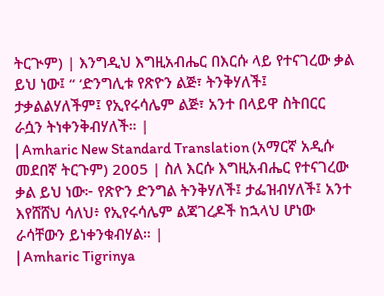ትርጒም) | እንግዲህ እግዚአብሔር በእርሱ ላይ የተናገረው ቃል ይህ ነው፤ “ ‘ድንግሊቱ የጽዮን ልጅ፣ ትንቅሃለች፤ ታቃልልሃለችም፤ የኢየሩሳሌም ልጅ፣ አንተ በላይዋ ስትበርር ራሷን ትነቀንቅብሃለች። |
| Amharic New Standard Translation (አማርኛ አዲሱ መደበኛ ትርጉም) 2005 | ስለ እርሱ እግዚአብሔር የተናገረው ቃል ይህ ነው፦ የጽዮን ድንግል ትንቅሃለች፤ ታፌዝብሃለች፤ አንተ እየሸሸህ ሳለህ፥ የኢየሩሳሌም ልጃገረዶች ከኋላህ ሆነው ራሳቸውን ይነቀንቁብሃል። |
| Amharic Tigrinya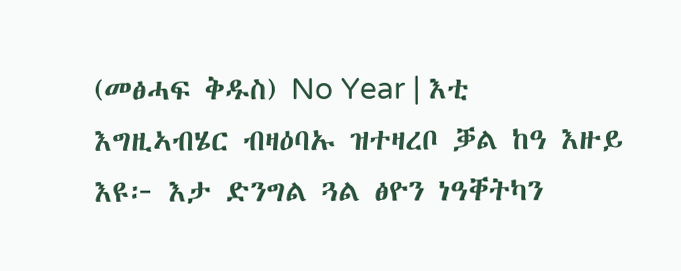(መፅሓፍ ቅዱስ) No Year | እቲ እግዚኣብሄር ብዛዕባኡ ዝተዛረቦ ቓል ከዓ እዙይ እዩ፦ እታ ድንግል ጓል ፅዮን ነዓቐትካን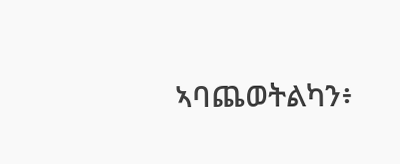ኣባጨወትልካን፥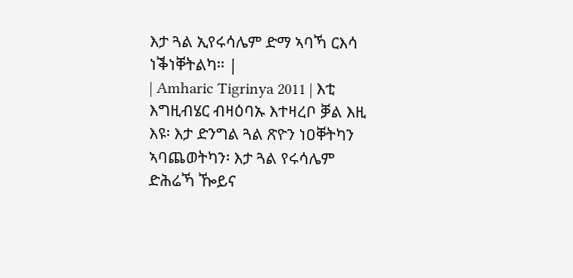እታ ጓል ኢየሩሳሌም ድማ ኣባኻ ርእሳ ነቕነቐትልካ። |
| Amharic Tigrinya 2011 | እቲ እግዚብሄር ብዛዕባኡ እተዛረቦ ቓል እዚ እዩ፡ እታ ድንግል ጓል ጽዮን ነዐቐትካን ኣባጨወትካን፡ እታ ጓል የሩሳሌም ድሕሬኻ ዀይና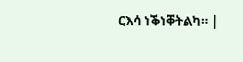ርእሳ ነቕነቐትልካ። |